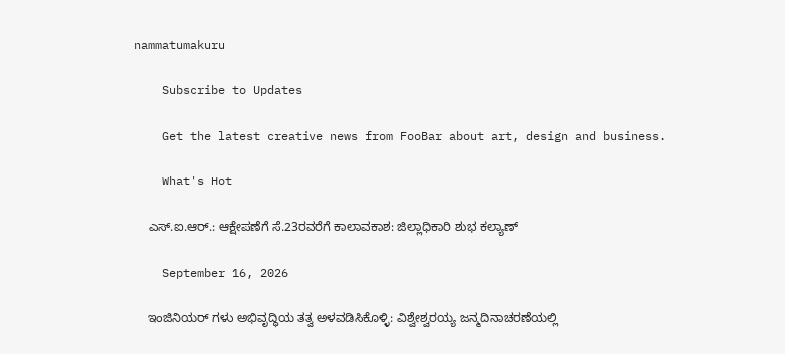nammatumakuru

    Subscribe to Updates

    Get the latest creative news from FooBar about art, design and business.

    What's Hot

    ಎಸ್‌.ಐ.ಆರ್.: ಆಕ್ಷೇಪಣೆಗೆ ಸೆ.23ರವರೆಗೆ ಕಾಲಾವಕಾಶ: ಜಿಲ್ಲಾಧಿಕಾರಿ ಶುಭ ಕಲ್ಯಾಣ್

    September 16, 2026

    ಇಂಜಿನಿಯರ್‌ ಗಳು ಅಭಿವೃದ್ಧಿಯ ತತ್ವ ಅಳವಡಿಸಿಕೊಳ್ಳಿ: ವಿಶ್ವೇಶ್ವರಯ್ಯ ಜನ್ಮದಿನಾಚರಣೆಯಲ್ಲಿ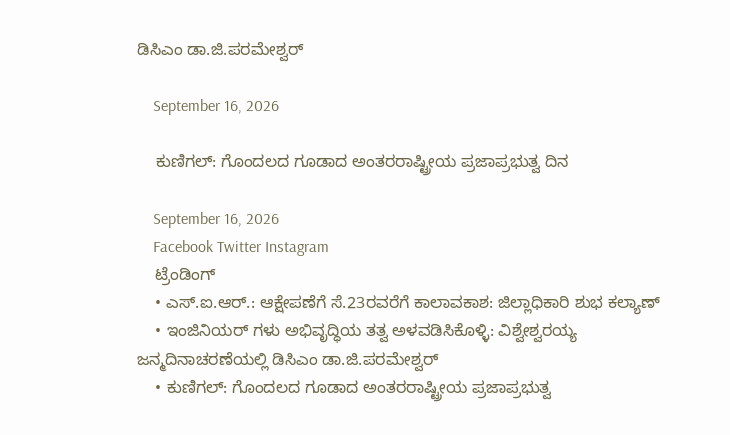ಡಿಸಿಎಂ ಡಾ.ಜಿ.ಪರಮೇಶ್ವರ್

    September 16, 2026

    ಕುಣಿಗಲ್: ಗೊಂದಲದ ಗೂಡಾದ ಅಂತರರಾಷ್ಟ್ರೀಯ ಪ್ರಜಾಪ್ರಭುತ್ವ ದಿನ

    September 16, 2026
    Facebook Twitter Instagram
    ಟ್ರೆಂಡಿಂಗ್
    • ಎಸ್‌.ಐ.ಆರ್.: ಆಕ್ಷೇಪಣೆಗೆ ಸೆ.23ರವರೆಗೆ ಕಾಲಾವಕಾಶ: ಜಿಲ್ಲಾಧಿಕಾರಿ ಶುಭ ಕಲ್ಯಾಣ್
    • ಇಂಜಿನಿಯರ್‌ ಗಳು ಅಭಿವೃದ್ಧಿಯ ತತ್ವ ಅಳವಡಿಸಿಕೊಳ್ಳಿ: ವಿಶ್ವೇಶ್ವರಯ್ಯ ಜನ್ಮದಿನಾಚರಣೆಯಲ್ಲಿ ಡಿಸಿಎಂ ಡಾ.ಜಿ.ಪರಮೇಶ್ವರ್
    • ಕುಣಿಗಲ್: ಗೊಂದಲದ ಗೂಡಾದ ಅಂತರರಾಷ್ಟ್ರೀಯ ಪ್ರಜಾಪ್ರಭುತ್ವ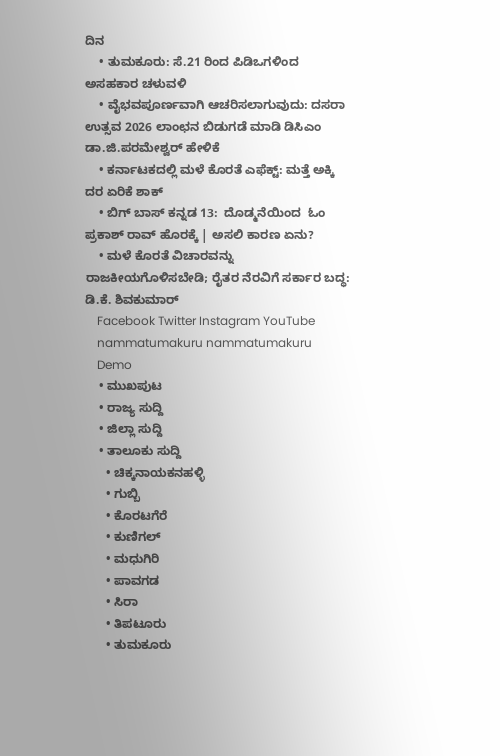ದಿನ
    • ತುಮಕೂರು: ಸೆ.21 ರಿಂದ ಪಿಡಿಒಗಳಿಂದ ಅಸಹಕಾರ ಚಳುವಳಿ
    • ವೈಭವಪೂರ್ಣವಾಗಿ ಆಚರಿಸಲಾಗುವುದು: ದಸರಾ ಉತ್ಸವ 2026 ಲಾಂಛನ ಬಿಡುಗಡೆ ಮಾಡಿ ಡಿಸಿಎಂ ಡಾ.ಜಿ.ಪರಮೇಶ್ವರ್ ಹೇಳಿಕೆ
    • ಕರ್ನಾಟಕದಲ್ಲಿ ಮಳೆ ಕೊರತೆ ಎಫೆಕ್ಟ್: ಮತ್ತೆ ಅಕ್ಕಿ ದರ ಏರಿಕೆ ಶಾಕ್
    • ಬಿಗ್‌ ಬಾಸ್ ಕನ್ನಡ 13:  ದೊಡ್ಮನೆಯಿಂದ  ಓಂ ಪ್ರಕಾಶ್‌ ರಾವ್ ಹೊರಕ್ಕೆ | ಅಸಲಿ ಕಾರಣ ಏನು?
    • ಮಳೆ ಕೊರತೆ ವಿಚಾರವನ್ನು ರಾಜಕೀಯಗೊಳಿಸಬೇಡಿ; ರೈತರ ನೆರವಿಗೆ ಸರ್ಕಾರ ಬದ್ಧ: ಡಿ.ಕೆ. ಶಿವಕುಮಾರ್
    Facebook Twitter Instagram YouTube
    nammatumakuru nammatumakuru
    Demo
    • ಮುಖಪುಟ
    • ರಾಜ್ಯ ಸುದ್ದಿ
    • ಜಿಲ್ಲಾ ಸುದ್ದಿ
    • ತಾಲೂಕು ಸುದ್ದಿ
      • ಚಿಕ್ಕನಾಯಕನಹಳ್ಳಿ
      • ಗುಬ್ಬಿ
      • ಕೊರಟಗೆರೆ
      • ಕುಣಿಗಲ್
      • ಮಧುಗಿರಿ
      • ಪಾವಗಡ
      • ಸಿರಾ
      • ತಿಪಟೂರು
      • ತುಮಕೂರು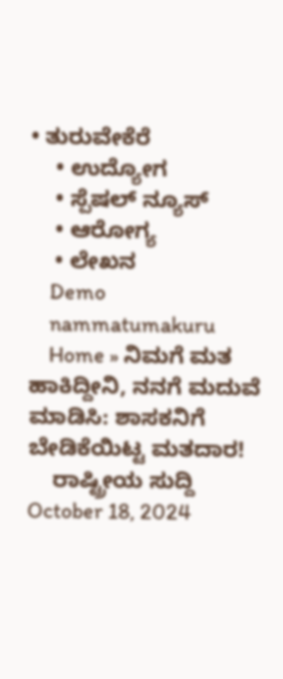• ತುರುವೇಕೆರೆ
    • ಉದ್ಯೋಗ
    • ಸ್ಪೆಷಲ್ ನ್ಯೂಸ್
    • ಆರೋಗ್ಯ
    • ಲೇಖನ
    Demo
    nammatumakuru
    Home » ನಿಮಗೆ ಮತ ಹಾಕಿದ್ದೀನಿ, ನನಗೆ ಮದುವೆ ಮಾಡಿಸಿ: ಶಾಸಕನಿಗೆ ಬೇಡಿಕೆಯಿಟ್ಟ ಮತದಾರ!
    ರಾಷ್ಟ್ರೀಯ ಸುದ್ದಿ October 18, 2024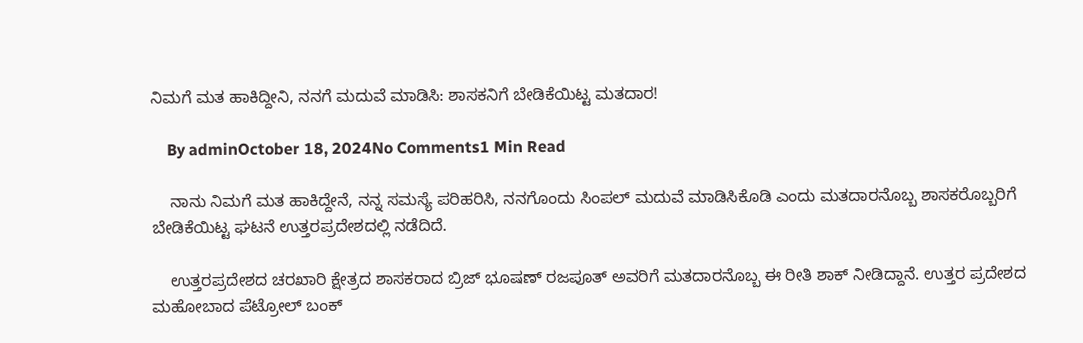ನಿಮಗೆ ಮತ ಹಾಕಿದ್ದೀನಿ, ನನಗೆ ಮದುವೆ ಮಾಡಿಸಿ: ಶಾಸಕನಿಗೆ ಬೇಡಿಕೆಯಿಟ್ಟ ಮತದಾರ!

    By adminOctober 18, 2024No Comments1 Min Read

    ನಾನು ನಿಮಗೆ ಮತ ಹಾಕಿದ್ದೇನೆ, ನನ್ನ ಸಮಸ್ಯೆ ಪರಿಹರಿಸಿ, ನನಗೊಂದು ಸಿಂಪಲ್ ಮದುವೆ ಮಾಡಿಸಿಕೊಡಿ ಎಂದು ಮತದಾರನೊಬ್ಬ ಶಾಸಕರೊಬ್ಬರಿಗೆ ಬೇಡಿಕೆಯಿಟ್ಟ ಘಟನೆ ಉತ್ತರಪ್ರದೇಶದಲ್ಲಿ ನಡೆದಿದೆ.

    ಉತ್ತರಪ್ರದೇಶದ ಚರಖಾರಿ ಕ್ಷೇತ್ರದ ಶಾಸಕರಾದ ಬ್ರಿಜ್‌ ಭೂಷಣ್‌ ರಜಪೂತ್‌ ಅವರಿಗೆ ಮತದಾರನೊಬ್ಬ ಈ ರೀತಿ ಶಾಕ್‌ ನೀಡಿದ್ದಾನೆ. ಉತ್ತರ ಪ್ರದೇಶದ ಮಹೋಬಾದ ಪೆಟ್ರೋಲ್‌ ಬಂಕ್‌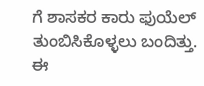ಗೆ ಶಾಸಕರ ಕಾರು ಫುಯೆಲ್‌ ತುಂಬಿಸಿಕೊಳ್ಳಲು ಬಂದಿತ್ತು. ಈ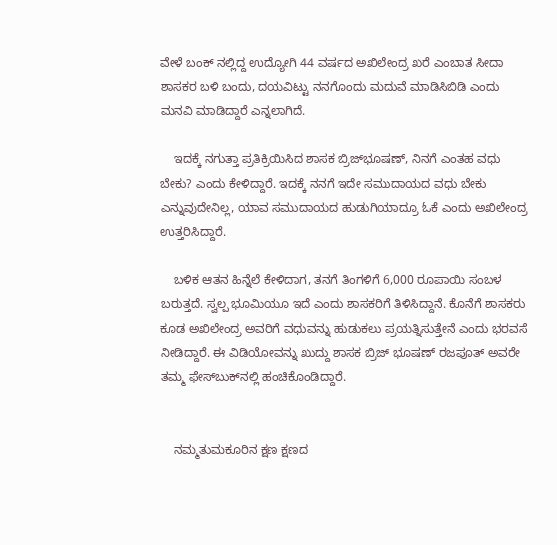ವೇಳೆ ಬಂಕ್‌ ನಲ್ಲಿದ್ದ ಉದ್ಯೋಗಿ 44 ವರ್ಷದ ಅಖಿಲೇಂದ್ರ ಖರೆ ಎಂಬಾತ ಸೀದಾ ಶಾಸಕರ ಬಳಿ ಬಂದು, ದಯವಿಟ್ಟು ನನಗೊಂದು ಮದುವೆ ಮಾಡಿಸಿಬಿಡಿ ಎಂದು ಮನವಿ ಮಾಡಿದ್ದಾರೆ ಎನ್ನಲಾಗಿದೆ.

    ಇದಕ್ಕೆ ನಗುತ್ತಾ ಪ್ರತಿಕ್ರಿಯಿಸಿದ ಶಾಸಕ ಬ್ರಿಜ್‌ಭೂಷಣ್‌, ನಿನಗೆ ಎಂತಹ ವಧು ಬೇಕು? ಎಂದು ಕೇಳಿದ್ದಾರೆ. ಇದಕ್ಕೆ ನನಗೆ ಇದೇ ಸಮುದಾಯದ ವಧು ಬೇಕು ಎನ್ನುವುದೇನಿಲ್ಲ, ಯಾವ ಸಮುದಾಯದ ಹುಡುಗಿಯಾದ್ರೂ ಓಕೆ ಎಂದು ಅಖಿಲೇಂದ್ರ ಉತ್ತರಿಸಿದ್ದಾರೆ.

    ಬಳಿಕ ಆತನ ಹಿನ್ನೆಲೆ ಕೇಳಿದಾಗ, ತನಗೆ ತಿಂಗಳಿಗೆ 6,000 ರೂಪಾಯಿ ಸಂಬಳ ಬರುತ್ತದೆ. ಸ್ವಲ್ಪ ಭೂಮಿಯೂ ಇದೆ ಎಂದು ಶಾಸಕರಿಗೆ ತಿಳಿಸಿದ್ದಾನೆ. ಕೊನೆಗೆ ಶಾಸಕರು ಕೂಡ ಅಖಿಲೇಂದ್ರ ಅವರಿಗೆ ವಧುವನ್ನು ಹುಡುಕಲು ಪ್ರಯತ್ನಿಸುತ್ತೇನೆ ಎಂದು ಭರವಸೆ ನೀಡಿದ್ದಾರೆ. ಈ ವಿಡಿಯೋವನ್ನು ಖುದ್ದು ಶಾಸಕ ಬ್ರಿಜ್‌ ಭೂಷಣ್‌ ರಜಪೂತ್‌ ಅವರೇ ತಮ್ಮ ಫೇಸ್‌ಬುಕ್‌ನಲ್ಲಿ ಹಂಚಿಕೊಂಡಿದ್ದಾರೆ.


    ನಮ್ಮತುಮಕೂರಿನ ಕ್ಷಣ ಕ್ಷಣದ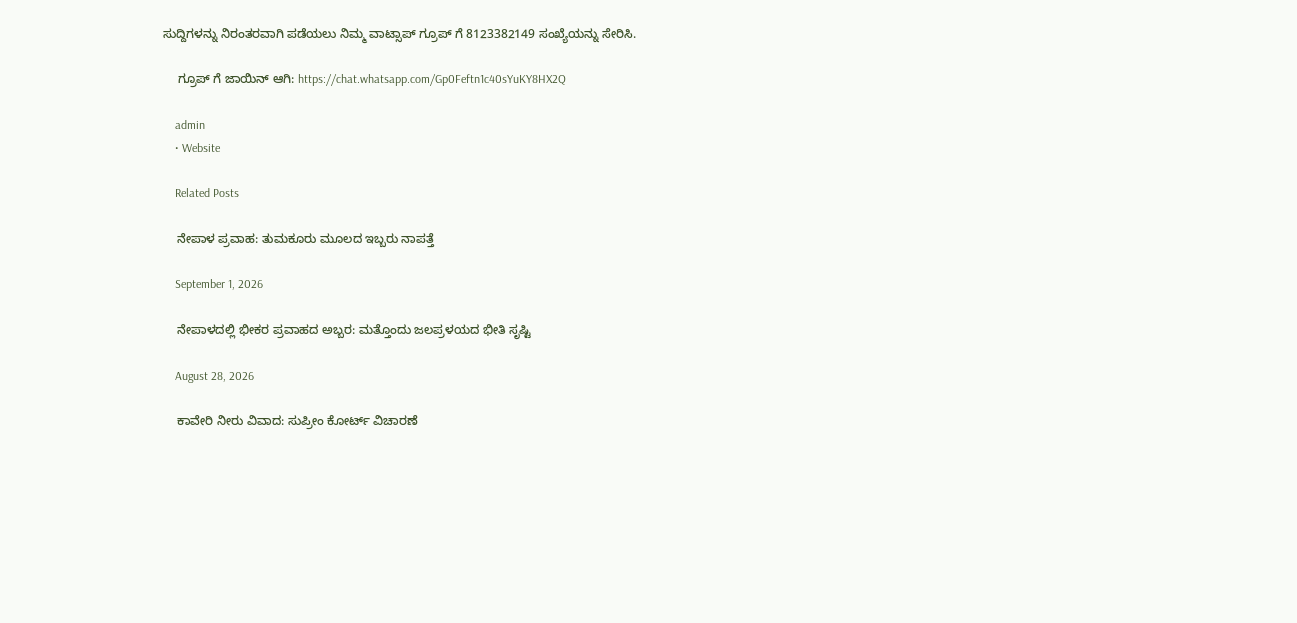ಸುದ್ದಿಗಳನ್ನು ನಿರಂತರವಾಗಿ ಪಡೆಯಲು ನಿಮ್ಮ ವಾಟ್ಸಾಪ್ ಗ್ರೂಪ್ ಗೆ 8123382149 ಸಂಖ್ಯೆಯನ್ನು ಸೇರಿಸಿ.

    ಗ್ರೂಪ್ ಗೆ ಜಾಯಿನ್ ಆಗಿ: https://chat.whatsapp.com/Gp0Feftn1c40sYuKY8HX2Q

    admin
    • Website

    Related Posts

    ನೇಪಾಳ ಪ್ರವಾಹ: ತುಮಕೂರು ಮೂಲದ ಇಬ್ಬರು ನಾಪತ್ತೆ

    September 1, 2026

    ನೇಪಾಳದಲ್ಲಿ ಭೀಕರ ಪ್ರವಾಹದ ಅಬ್ಬರ: ಮತ್ತೊಂದು ಜಲಪ್ರಳಯದ ಭೀತಿ ಸೃಷ್ಟಿ

    August 28, 2026

    ಕಾವೇರಿ ನೀರು ವಿವಾದ: ಸುಪ್ರೀಂ ಕೋರ್ಟ್ ವಿಚಾರಣೆ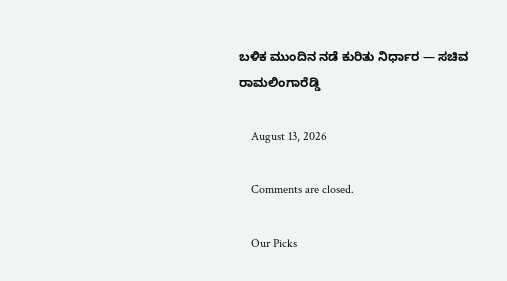ಬಳಿಕ ಮುಂದಿನ ನಡೆ ಕುರಿತು ನಿರ್ಧಾರ — ಸಚಿವ ರಾಮಲಿಂಗಾರೆಡ್ಡಿ

    August 13, 2026

    Comments are closed.

    Our Picks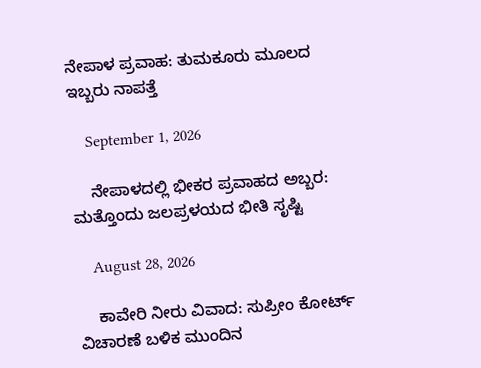ನೇಪಾಳ ಪ್ರವಾಹ: ತುಮಕೂರು ಮೂಲದ ಇಬ್ಬರು ನಾಪತ್ತೆ

    September 1, 2026

    ನೇಪಾಳದಲ್ಲಿ ಭೀಕರ ಪ್ರವಾಹದ ಅಬ್ಬರ: ಮತ್ತೊಂದು ಜಲಪ್ರಳಯದ ಭೀತಿ ಸೃಷ್ಟಿ

    August 28, 2026

    ಕಾವೇರಿ ನೀರು ವಿವಾದ: ಸುಪ್ರೀಂ ಕೋರ್ಟ್ ವಿಚಾರಣೆ ಬಳಿಕ ಮುಂದಿನ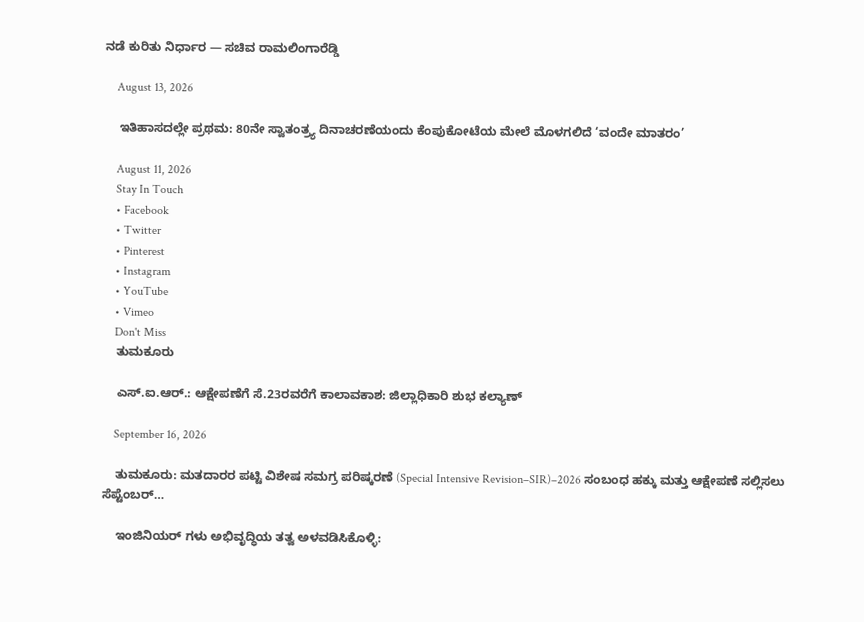ನಡೆ ಕುರಿತು ನಿರ್ಧಾರ — ಸಚಿವ ರಾಮಲಿಂಗಾರೆಡ್ಡಿ

    August 13, 2026

    ಇತಿಹಾಸದಲ್ಲೇ ಪ್ರಥಮ: 80ನೇ ಸ್ವಾತಂತ್ರ್ಯ ದಿನಾಚರಣೆಯಂದು ಕೆಂಪುಕೋಟೆಯ ಮೇಲೆ ಮೊಳಗಲಿದೆ ‘ವಂದೇ ಮಾತರಂ’

    August 11, 2026
    Stay In Touch
    • Facebook
    • Twitter
    • Pinterest
    • Instagram
    • YouTube
    • Vimeo
    Don't Miss
    ತುಮಕೂರು

    ಎಸ್‌.ಐ.ಆರ್.: ಆಕ್ಷೇಪಣೆಗೆ ಸೆ.23ರವರೆಗೆ ಕಾಲಾವಕಾಶ: ಜಿಲ್ಲಾಧಿಕಾರಿ ಶುಭ ಕಲ್ಯಾಣ್

    September 16, 2026

    ತುಮಕೂರು: ಮತದಾರರ ಪಟ್ಟಿ ವಿಶೇಷ ಸಮಗ್ರ ಪರಿಷ್ಕರಣೆ (Special Intensive Revision–SIR)–2026 ಸಂಬಂಧ ಹಕ್ಕು ಮತ್ತು ಆಕ್ಷೇಪಣೆ ಸಲ್ಲಿಸಲು ಸೆಪ್ಟೆಂಬರ್…

    ಇಂಜಿನಿಯರ್‌ ಗಳು ಅಭಿವೃದ್ಧಿಯ ತತ್ವ ಅಳವಡಿಸಿಕೊಳ್ಳಿ: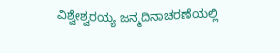ವಿಶ್ವೇಶ್ವರಯ್ಯ ಜನ್ಮದಿನಾಚರಣೆಯಲ್ಲಿ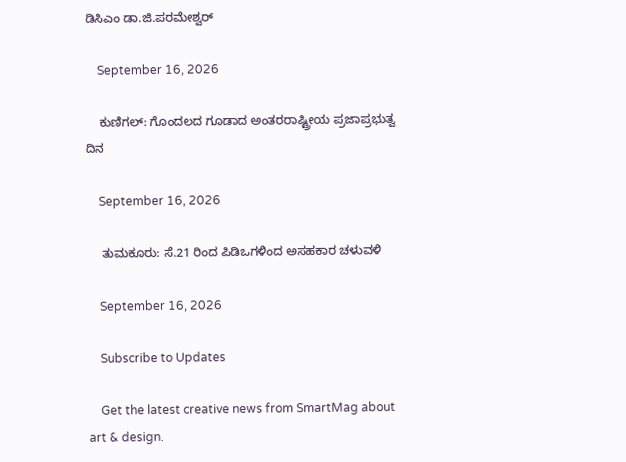ಡಿಸಿಎಂ ಡಾ.ಜಿ.ಪರಮೇಶ್ವರ್

    September 16, 2026

    ಕುಣಿಗಲ್: ಗೊಂದಲದ ಗೂಡಾದ ಅಂತರರಾಷ್ಟ್ರೀಯ ಪ್ರಜಾಪ್ರಭುತ್ವ ದಿನ

    September 16, 2026

    ತುಮಕೂರು: ಸೆ.21 ರಿಂದ ಪಿಡಿಒಗಳಿಂದ ಅಸಹಕಾರ ಚಳುವಳಿ

    September 16, 2026

    Subscribe to Updates

    Get the latest creative news from SmartMag about art & design.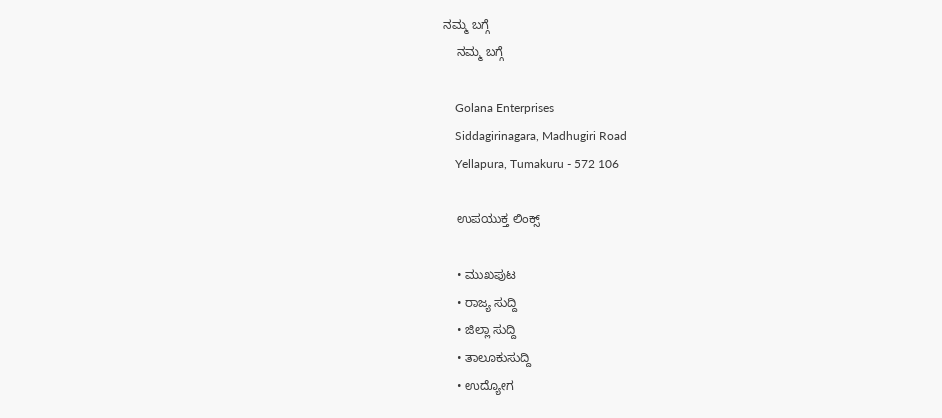ನಮ್ಮ ಬಗ್ಗೆ
    ನಮ್ಮ ಬಗ್ಗೆ

    Golana Enterprises
    Siddagirinagara, Madhugiri Road
    Yellapura, Tumakuru - 572 106

    ಉಪಯುಕ್ತ ಲಿಂಕ್ಸ್

    • ಮುಖಪುಟ
    • ರಾಜ್ಯ ಸುದ್ದಿ
    • ಜಿಲ್ಲಾ ಸುದ್ದಿ
    • ತಾಲೂಕುಸುದ್ದಿ
    • ಉದ್ಯೋಗ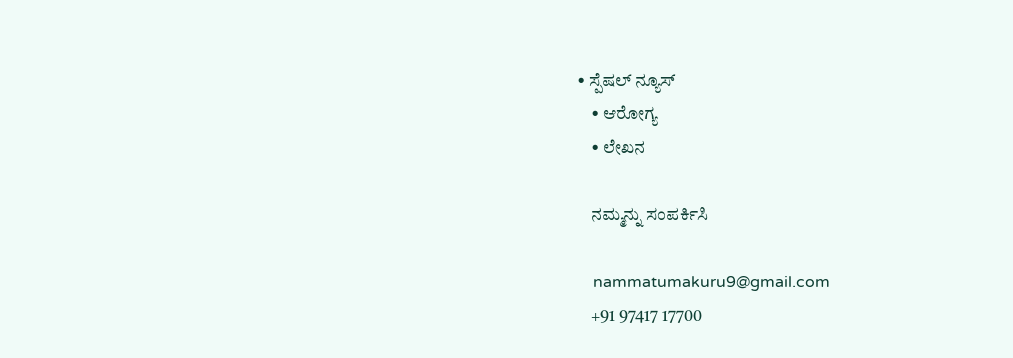• ಸ್ಪೆಷಲ್ ನ್ಯೂಸ್
    • ಆರೋಗ್ಯ
    • ಲೇಖನ

    ನಮ್ಮನ್ನು ಸಂಪರ್ಕಿಸಿ

    nammatumakuru9@gmail.com
    +91 97417 17700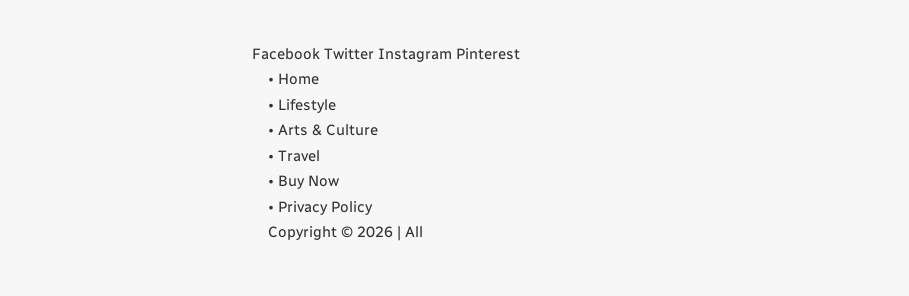Facebook Twitter Instagram Pinterest
    • Home
    • Lifestyle
    • Arts & Culture
    • Travel
    • Buy Now
    • Privacy Policy
    Copyright © 2026 | All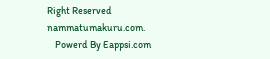Right Reserved nammatumakuru.com.
    Powerd By Eappsi.com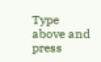Type above and press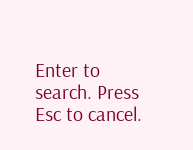Enter to search. Press Esc to cancel.